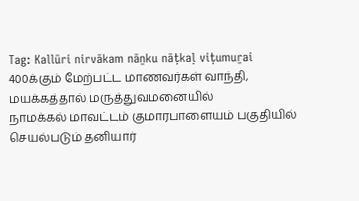Tag: Kallūri nirvākam nāṉku nāṭkaḷ viṭumuṟai
400க்கும் மேற்பட்ட மாணவர்கள் வாந்தி, மயக்கத்தால் மருத்துவமனையில்
நாமக்கல் மாவட்டம் குமாரபாளையம் பகுதியில் செயல்படும் தனியார்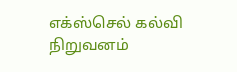எக்ஸ்செல் கல்வி நிறுவனம்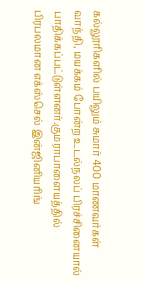கல்லூரிகளில் பயிலும் சுமார் 400 மாணவர்கள் வாந்தி, மயக்கம் போன்ற உடல்நலப் பிரச்சினையால் பாதிக்கப்பட்டுள்ளனர்.குமராபாளையத்தில் பிரபலமான எக்ஸ்செல் இன்ஜினியரிங்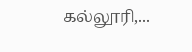கல்லூரி,...